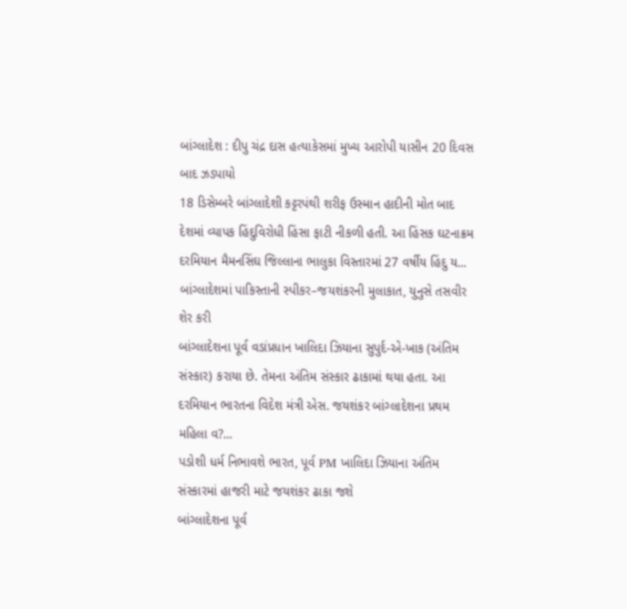બાંગ્લાદેશ : દીપુ ચંદ્ર દાસ હત્યાકેસમાં મુખ્ય આરોપી યાસીન 20 દિવસ બાદ ઝડપાયો
18 ડિસેમ્બરે બાંગ્લાદેશી કટ્ટરપંથી શરીફ ઉસ્માન હાદીની મોત બાદ દેશમાં વ્યાપક હિંદુવિરોધી હિંસા ફાટી નીકળી હતી. આ હિંસક ઘટનાક્રમ દરમિયાન મૈમનસિંઘ જિલ્લાના ભાલુકા વિસ્તારમાં 27 વર્ષીય હિંદુ ય...
બાંગ્લાદેશમાં પાકિસ્તાની સ્પીકર–જયશંકરની મુલાકાત, યુનુસે તસવીર શેર કરી
બાંગ્લાદેશના પૂર્વ વડાંપ્રધાન ખાલિદા ઝિયાના સુપુર્દ-એ-ખાક (અંતિમ સંસ્કાર) કરાયા છે. તેમના અંતિમ સંસ્કાર ઢાકામાં થયા હતા. આ દરમિયાન ભારતના વિદેશ મંત્રી એસ. જયશંકર બાંગ્લાદેશના પ્રથમ મહિલા વ?...
પડોશી ધર્મ નિભાવશે ભારત, પૂર્વ PM ખાલિદા ઝિયાના અંતિમ સંસ્કારમાં હાજરી માટે જયશંકર ઢાકા જશે
બાંગ્લાદેશના પૂર્વ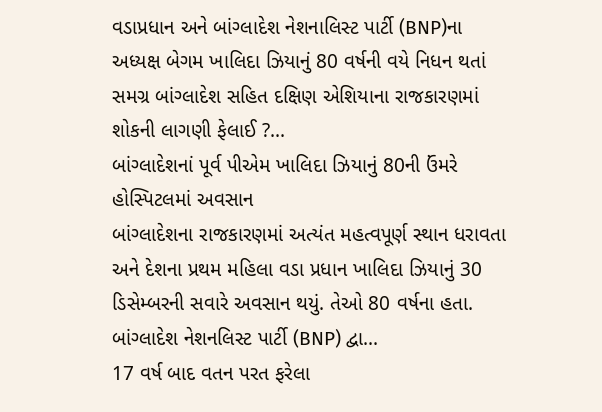વડાપ્રધાન અને બાંગ્લાદેશ નેશનાલિસ્ટ પાર્ટી (BNP)ના અધ્યક્ષ બેગમ ખાલિદા ઝિયાનું 80 વર્ષની વયે નિધન થતાં સમગ્ર બાંગ્લાદેશ સહિત દક્ષિણ એશિયાના રાજકારણમાં શોકની લાગણી ફેલાઈ ?...
બાંગ્લાદેશનાં પૂર્વ પીએમ ખાલિદા ઝિયાનું 80ની ઉંમરે હોસ્પિટલમાં અવસાન
બાંગ્લાદેશના રાજકારણમાં અત્યંત મહત્વપૂર્ણ સ્થાન ધરાવતા અને દેશના પ્રથમ મહિલા વડા પ્રધાન ખાલિદા ઝિયાનું 30 ડિસેમ્બરની સવારે અવસાન થયું. તેઓ 80 વર્ષના હતા. બાંગ્લાદેશ નેશનલિસ્ટ પાર્ટી (BNP) દ્વા...
17 વર્ષ બાદ વતન પરત ફરેલા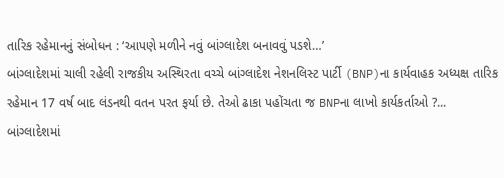તારિક રહેમાનનું સંબોધન : ‘આપણે મળીને નવું બાંગ્લાદેશ બનાવવું પડશે…’
બાંગ્લાદેશમાં ચાલી રહેલી રાજકીય અસ્થિરતા વચ્ચે બાંગ્લાદેશ નેશનલિસ્ટ પાર્ટી (BNP)ના કાર્યવાહક અધ્યક્ષ તારિક રહેમાન 17 વર્ષ બાદ લંડનથી વતન પરત ફર્યા છે. તેઓ ઢાકા પહોંચતા જ BNPના લાખો કાર્યકર્તાઓ ?...
બાંગ્લાદેશમાં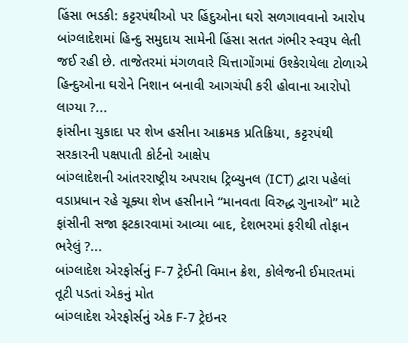હિંસા ભડકી: કટ્ટરપંથીઓ પર હિંદુઓના ઘરો સળગાવવાનો આરોપ
બાંગ્લાદેશમાં હિન્દુ સમુદાય સામેની હિંસા સતત ગંભીર સ્વરૂપ લેતી જઈ રહી છે. તાજેતરમાં મંગળવારે ચિત્તાગોંગમાં ઉશ્કેરાયેલા ટોળાએ હિન્દુઓના ઘરોને નિશાન બનાવી આગચંપી કરી હોવાના આરોપો લાગ્યા ?...
ફાંસીના ચુકાદા પર શેખ હસીના આક્રમક પ્રતિક્રિયા, કટ્ટરપંથી સરકારની પક્ષપાતી કોર્ટનો આક્ષેપ
બાંગ્લાદેશની આંતરરાષ્ટ્રીય અપરાધ ટ્રિબ્યુનલ (ICT) દ્વારા પહેલાં વડાપ્રધાન રહે ચૂક્યા શેખ હસીનાને “માનવતા વિરુદ્ધ ગુનાઓ” માટે ફાંસીની સજા ફટકારવામાં આવ્યા બાદ, દેશભરમાં ફરીથી તોફાન ભરેલું ?...
બાંગ્લાદેશ એરફોર્સનું F-7 ટ્રેઈની વિમાન ક્રેશ, કોલેજની ઈમારતમાં તૂટી પડતાં એકનું મોત
બાંગ્લાદેશ એરફોર્સનું એક F-7 ટ્રેઇનર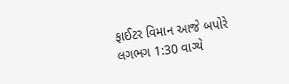ફાઈટર વિમાન આજે બપોરે લગભગ 1:30 વાગ્યે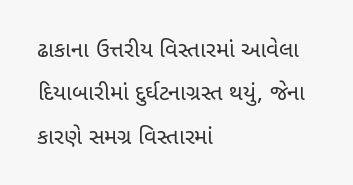ઢાકાના ઉત્તરીય વિસ્તારમાં આવેલા દિયાબારીમાં દુર્ઘટનાગ્રસ્ત થયું, જેના કારણે સમગ્ર વિસ્તારમાં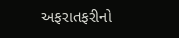અફરાતફરીનો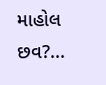માહોલ છવ?...